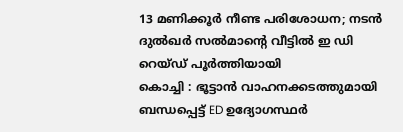13 മണിക്കൂർ നീണ്ട പരിശോധന; നടൻ ദുൽഖർ സൽമാന്റെ വീട്ടിൽ ഇ ഡി റെയ്ഡ് പൂർത്തിയായി
കൊച്ചി : ഭൂട്ടാൻ വാഹനക്കടത്തുമായി ബന്ധപ്പെട്ട് ED ഉദ്യോഗസ്ഥർ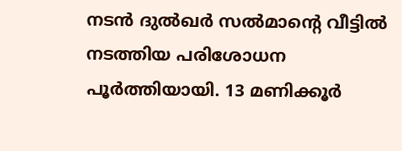നടൻ ദുൽഖർ സൽമാന്റെ വീട്ടിൽ നടത്തിയ പരിശോധന പൂർത്തിയായി. 13 മണിക്കൂർ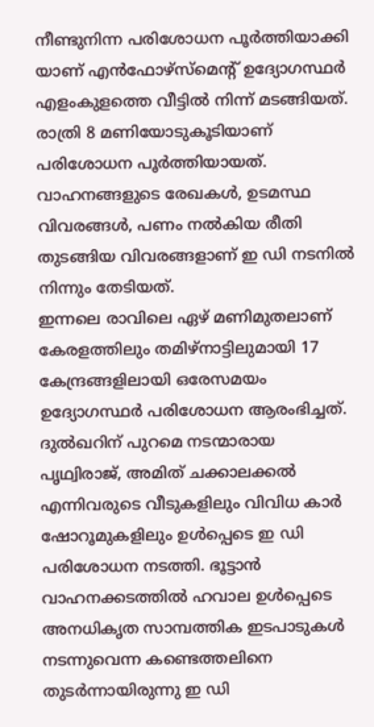നീണ്ടുനിന്ന പരിശോധന പൂർത്തിയാക്കി യാണ് എൻഫോഴ്സ്മെന്റ് ഉദ്യോഗസ്ഥർ എളംകുളത്തെ വീട്ടിൽ നിന്ന് മടങ്ങിയത്. രാത്രി 8 മണിയോടുകൂടിയാണ് പരിശോധന പൂർത്തിയായത്. വാഹനങ്ങളുടെ രേഖകൾ, ഉടമസ്ഥ വിവരങ്ങൾ, പണം നൽകിയ രീതി തുടങ്ങിയ വിവരങ്ങളാണ് ഇ ഡി നടനിൽ നിന്നും തേടിയത്.
ഇന്നലെ രാവിലെ ഏഴ് മണിമുതലാണ് കേരളത്തിലും തമിഴ്നാട്ടിലുമായി 17 കേന്ദ്രങ്ങളിലായി ഒരേസമയം ഉദ്യോഗസ്ഥർ പരിശോധന ആരംഭിച്ചത്. ദുൽഖറിന് പുറമെ നടന്മാരായ പൃഥ്വിരാജ്, അമിത് ചക്കാലക്കൽ എന്നിവരുടെ വീടുകളിലും വിവിധ കാർ ഷോറൂമുകളിലും ഉൾപ്പെടെ ഇ ഡി പരിശോധന നടത്തി. ഭൂട്ടാൻ വാഹനക്കടത്തിൽ ഹവാല ഉൾപ്പെടെ അനധികൃത സാമ്പത്തിക ഇടപാടുകൾ നടന്നുവെന്ന കണ്ടെത്തലിനെ തുടർന്നായിരുന്നു ഇ ഡി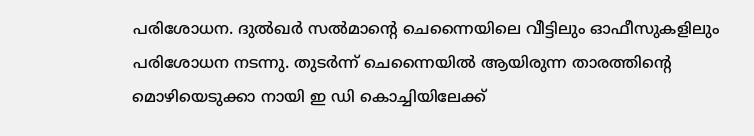പരിശോധന. ദുൽഖർ സൽമാന്റെ ചെന്നൈയിലെ വീട്ടിലും ഓഫീസുകളിലും പരിശോധന നടന്നു. തുടർന്ന് ചെന്നൈയിൽ ആയിരുന്ന താരത്തിന്റെ മൊഴിയെടുക്കാ നായി ഇ ഡി കൊച്ചിയിലേക്ക്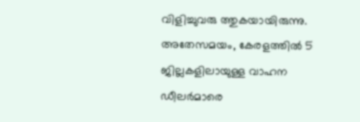വിളിച്ചുവരു ത്തുകയായിരുന്നു. അതേസമയം, കേരളത്തിൽ 5 ജില്ലകളിലായുള്ള വാഹന ഡീലർമാരെ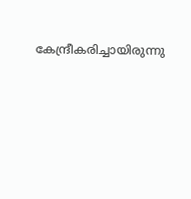കേന്ദ്രീകരിച്ചായിരുന്നു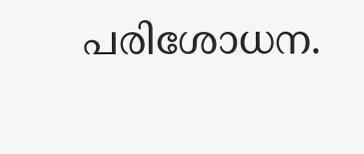പരിശോധന.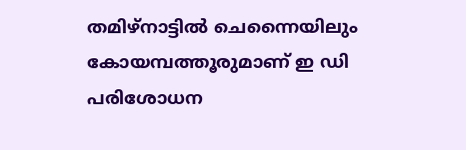തമിഴ്നാട്ടിൽ ചെന്നൈയിലും കോയമ്പത്തൂരുമാണ് ഇ ഡി പരിശോധന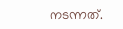നടന്നത്.